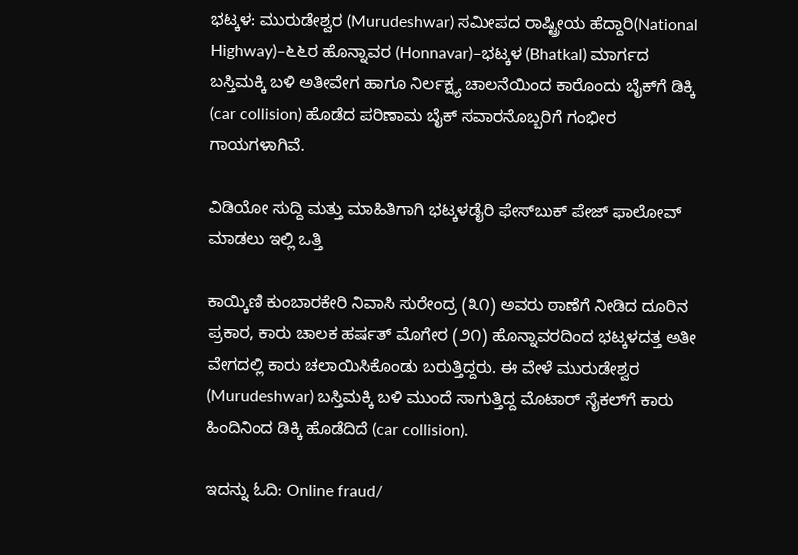ಭಟ್ಕಳ: ಮುರುಡೇಶ್ವರ (Murudeshwar) ಸಮೀಪದ ರಾಷ್ಟ್ರೀಯ ಹೆದ್ದಾರಿ(National Highway)–೬೬ರ ಹೊನ್ನಾವರ (Honnavar)–ಭಟ್ಕಳ (Bhatkal) ಮಾರ್ಗದ ಬಸ್ತಿಮಕ್ಕಿ ಬಳಿ ಅತೀವೇಗ ಹಾಗೂ ನಿರ್ಲಕ್ಷ್ಯ ಚಾಲನೆಯಿಂದ ಕಾರೊಂದು ಬೈಕ್‌ಗೆ ಡಿಕ್ಕಿ (car collision) ಹೊಡೆದ ಪರಿಣಾಮ ಬೈಕ್ ಸವಾರನೊಬ್ಬರಿಗೆ ಗಂಭೀರ ಗಾಯಗಳಾಗಿವೆ.

ವಿಡಿಯೋ ಸುದ್ದಿ ಮತ್ತು ಮಾಹಿತಿಗಾಗಿ ಭಟ್ಕಳಡೈರಿ ಫೇಸ್‌ಬುಕ್‌ ಪೇಜ್ ಫಾಲೋವ್ ಮಾಡಲು ಇಲ್ಲಿ ಒತ್ತಿ

ಕಾಯ್ಕಿಣಿ ಕುಂಬಾರಕೇರಿ ನಿವಾಸಿ ಸುರೇಂದ್ರ (೩೧) ಅವರು ಠಾಣೆಗೆ ನೀಡಿದ ದೂರಿನ ಪ್ರಕಾರ, ಕಾರು ಚಾಲಕ ಹರ್ಷತ್ ಮೊಗೇರ (೨೧) ಹೊನ್ನಾವರದಿಂದ ಭಟ್ಕಳದತ್ತ ಅತೀ ವೇಗದಲ್ಲಿ ಕಾರು ಚಲಾಯಿಸಿಕೊಂಡು ಬರುತ್ತಿದ್ದರು. ಈ ವೇಳೆ ಮುರುಡೇಶ್ವರ (Murudeshwar) ಬಸ್ತಿಮಕ್ಕಿ ಬಳಿ ಮುಂದೆ ಸಾಗುತ್ತಿದ್ದ ಮೊಟಾರ್ ಸೈಕಲ್‌ಗೆ ಕಾರು ಹಿಂದಿನಿಂದ ಡಿಕ್ಕಿ ಹೊಡೆದಿದೆ (car collision).

ಇದನ್ನು ಓದಿ: Online fraud/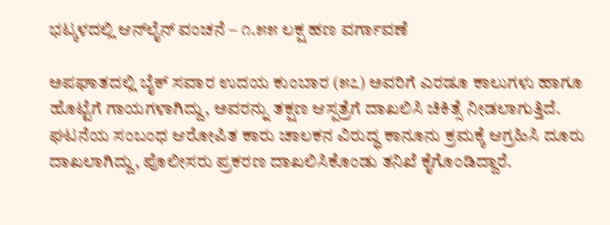ಭಟ್ಕಳದಲ್ಲಿ ಆನ್‌ಲೈನ್ ವಂಚನೆ – ೧.೫೫ ಲಕ್ಷ ಹಣ ವರ್ಗಾವಣೆ

ಅಪಘಾತದಲ್ಲಿ ಬೈಕ್ ಸವಾರ ಉದಯ ಕುಂಬಾರ (೫೭) ಅವರಿಗೆ ಎರಡೂ ಕಾಲುಗಳು ಹಾಗೂ ಹೊಟ್ಟೆಗೆ ಗಾಯಗಳಾಗಿದ್ದು, ಅವರನ್ನು ತಕ್ಷಣ ಆಸ್ಪತ್ರೆಗೆ ದಾಖಲಿಸಿ ಚಿಕಿತ್ಸೆ ನೀಡಲಾಗುತ್ತಿದೆ. ಘಟನೆಯ ಸಂಬಂಧ ಆರೋಪಿತ ಕಾರು ಚಾಲಕನ ವಿರುದ್ಧ ಕಾನೂನು ಕ್ರಮಕ್ಕೆ ಆಗ್ರಹಿಸಿ ದೂರು ದಾಖಲಾಗಿದ್ದು, ಪೊಲೀಸರು ಪ್ರಕರಣ ದಾಖಲಿಸಿಕೊಂಡು ತನಿಖೆ ಕೈಗೊಂಡಿದ್ದಾರೆ.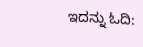ಇದನ್ನು ಓದಿ: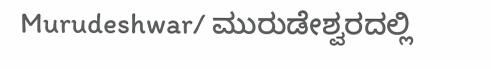Murudeshwar/ ಮುರುಡೇಶ್ವರದಲ್ಲಿ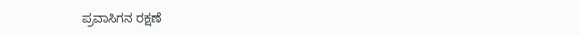ಪ್ರವಾಸಿಗನ ರಕ್ಷಣೆ